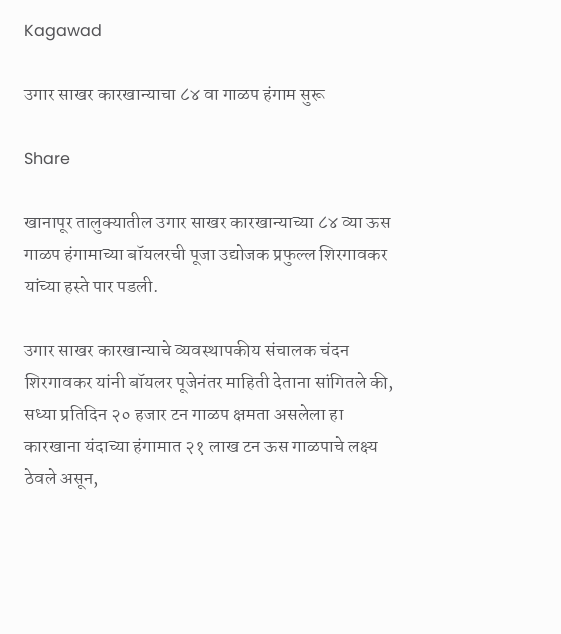Kagawad

उगार साखर कारखान्याचा ८४ वा गाळप हंगाम सुरू

Share

खानापूर तालुक्यातील उगार साखर कारखान्याच्या ८४ व्या ऊस गाळप हंगामाच्या बॉयलरची पूजा उद्योजक प्रफुल्ल शिरगावकर यांच्या हस्ते पार पडली.

उगार साखर कारखान्याचे व्यवस्थापकीय संचालक चंदन शिरगावकर यांनी बॉयलर पूजेनंतर माहिती देताना सांगितले की, सध्या प्रतिदिन २० हजार टन गाळप क्षमता असलेला हा कारखाना यंदाच्या हंगामात २१ लाख टन ऊस गाळपाचे लक्ष्य ठेवले असून,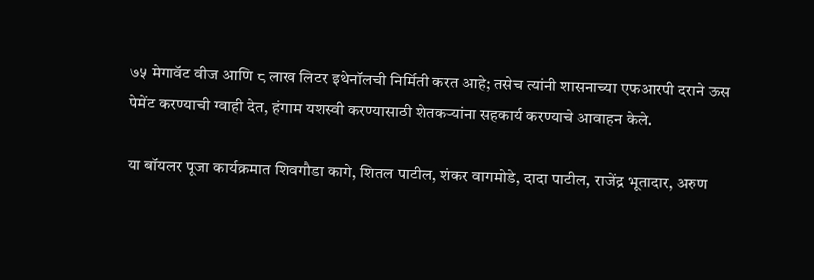७५ मेगावॅट वीज आणि ८ लाख लिटर इथेनॉलची निर्मिती करत आहे; तसेच त्यांनी शासनाच्या एफआरपी दराने ऊस पेमेंट करण्याची ग्वाही देत, हंगाम यशस्वी करण्यासाठी शेतकऱ्यांना सहकार्य करण्याचे आवाहन केले.

या बॉयलर पूजा कार्यक्रमात शिवगौडा कागे, शितल पाटील, शंकर वागमोडे, दादा पाटील, राजेंद्र भूतादार, अरुण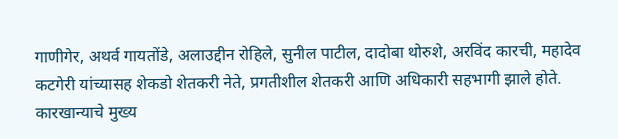गाणीगेर, अथर्व गायतोंडे, अलाउद्दीन रोहिले, सुनील पाटील, दादोबा थोरुशे, अरविंद कारची, महादेव कटगेरी यांच्यासह शेकडो शेतकरी नेते, प्रगतीशील शेतकरी आणि अधिकारी सहभागी झाले होते. कारखान्याचे मुख्य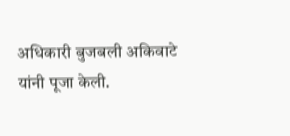अधिकारी बुजबली अकिवाटे यांनी पूजा केली.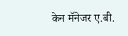केन मॅनेजर ए.बी.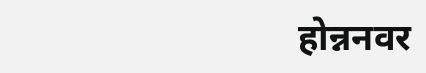होन्ननवर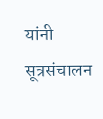यांनी सूत्रसंचालन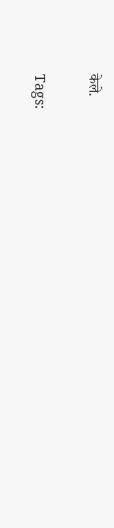केले.

Tags: